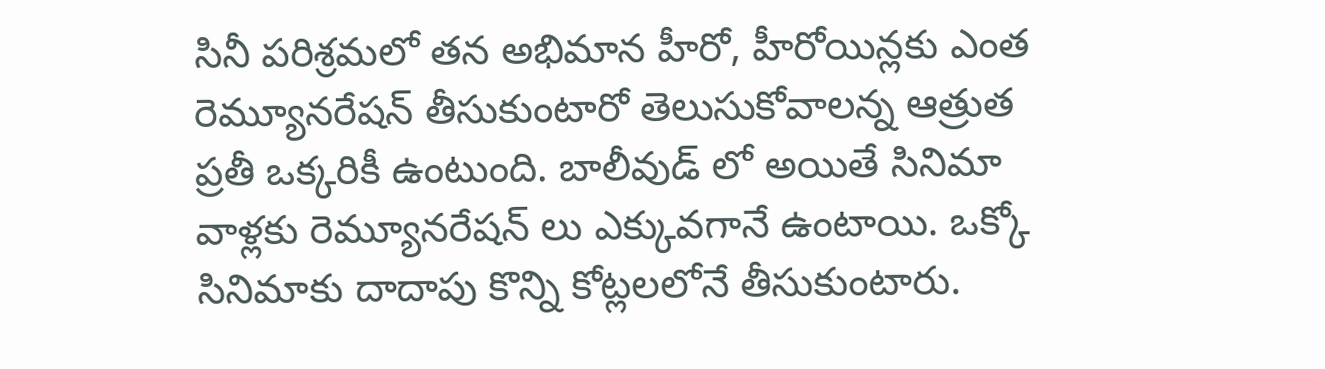సినీ పరిశ్రమలో తన అభిమాన హీరో, హీరోయిన్లకు ఎంత రెమ్యూనరేషన్ తీసుకుంటారో తెలుసుకోవాలన్న ఆత్రుత ప్రతీ ఒక్కరికీ ఉంటుంది. బాలీవుడ్ లో అయితే సినిమా వాళ్లకు రెమ్యూనరేషన్ లు ఎక్కువగానే ఉంటాయి. ఒక్కో సినిమాకు దాదాపు కొన్ని కోట్లలలోనే తీసుకుంటారు.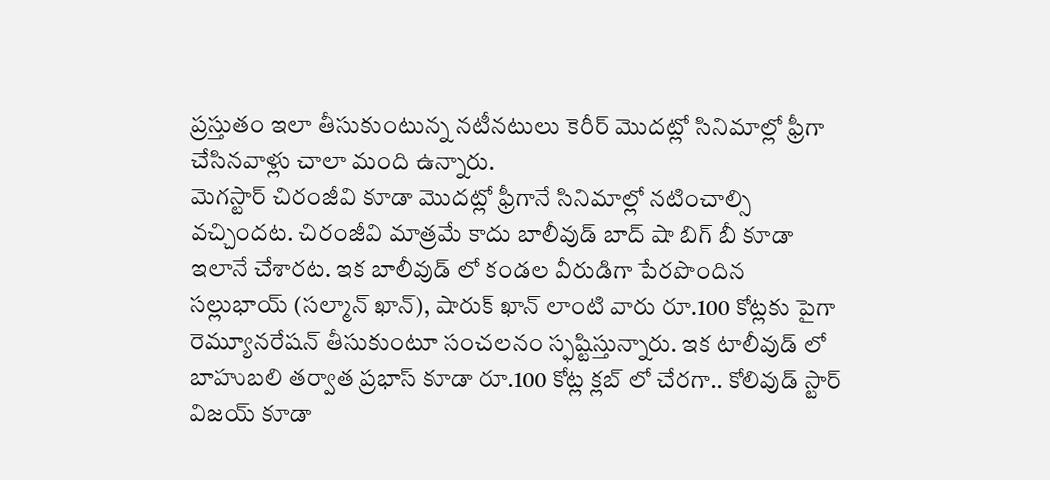ప్రస్తుతం ఇలా తీసుకుంటున్న నటీనటులు కెరీర్ మొదట్లో సినిమాల్లో ఫ్రీగా చేసినవాళ్లు చాలా మంది ఉన్నారు.
మెగస్టార్ చిరంజీవి కూడా మొదట్లో ఫ్రీగానే సినిమాల్లో నటించాల్సి వచ్చిందట. చిరంజీవి మాత్రమే కాదు బాలీవుడ్ బాద్ షా బిగ్ బీ కూడా ఇలానే చేశారట. ఇక బాలీవుడ్ లో కండల వీరుడిగా పేరపొందిన సల్లుభాయ్ (సల్మాన్ ఖాన్), షారుక్ ఖాన్ లాంటి వారు రూ.100 కోట్లకు పైగా రెమ్యూనరేషన్ తీసుకుంటూ సంచలనం స్ఫష్టిస్తున్నారు. ఇక టాలీవుడ్ లో బాహుబలి తర్వాత ప్రభాస్ కూడా రూ.100 కోట్ల క్లబ్ లో చేరగా.. కోలివుడ్ స్టార్ విజయ్ కూడా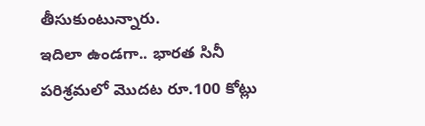తీసుకుంటున్నారు.
ఇదిలా ఉండగా.. భారత సినీ పరిశ్రమలో మొదట రూ.100 కోట్లు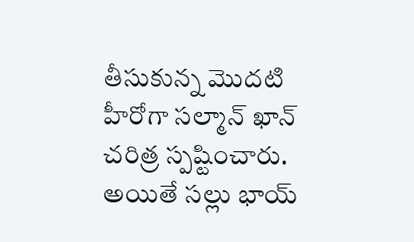తీసుకున్న మొదటి హీరోగా సల్మాన్ ఖాన్ చరిత్ర స్పష్టించారు. అయితే సల్లు భాయ్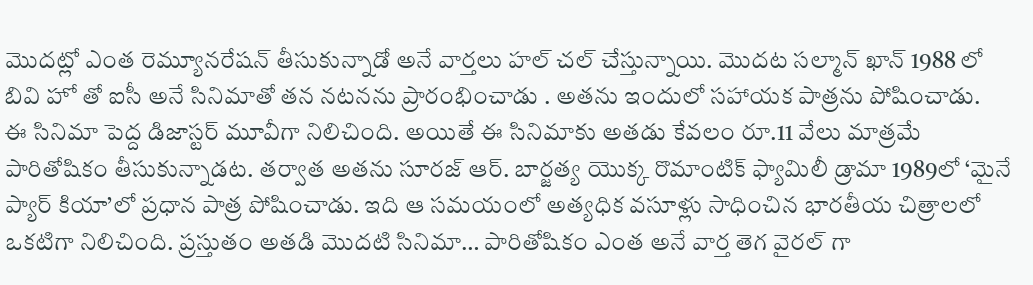మొదట్లో ఎంత రెమ్యూనరేషన్ తీసుకున్నాడో అనే వార్తలు హల్ చల్ చేస్తున్నాయి. మొదట సల్మాన్ ఖాన్ 1988 లో బివి హో తో ఐసీ అనే సినిమాతో తన నటనను ప్రారంభించాడు . అతను ఇందులో సహాయక పాత్రను పోషించాడు.
ఈ సినిమా పెద్ద డిజాస్టర్ మూవీగా నిలిచింది. అయితే ఈ సినిమాకు అతడు కేవలం రూ.11 వేలు మాత్రమే పారితోషికం తీసుకున్నాడట. తర్వాత అతను సూరజ్ ఆర్. బార్జత్య యొక్క రొమాంటిక్ ఫ్యామిలీ డ్రామా 1989లో ‘మైనే ప్యార్ కియా’లో ప్రధాన పాత్ర పోషించాడు. ఇది ఆ సమయంలో అత్యధిక వసూళ్లు సాధించిన భారతీయ చిత్రాలలో ఒకటిగా నిలిచింది. ప్రస్తుతం అతడి మొదటి సినిమా… పారితోషికం ఎంత అనే వార్త తెగ వైరల్ గా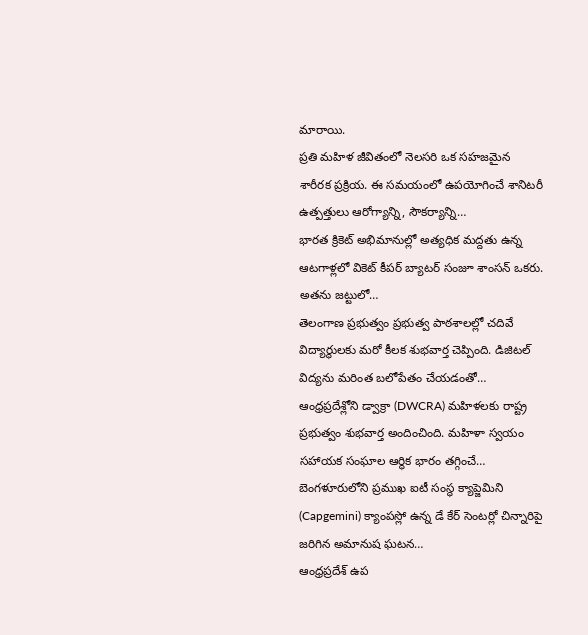మారాయి.
ప్రతి మహిళ జీవితంలో నెలసరి ఒక సహజమైన శారీరక ప్రక్రియ. ఈ సమయంలో ఉపయోగించే శానిటరీ ఉత్పత్తులు ఆరోగ్యాన్ని, సౌకర్యాన్ని…
భారత క్రికెట్ అభిమానుల్లో అత్యధిక మద్దతు ఉన్న ఆటగాళ్లలో వికెట్ కీపర్ బ్యాటర్ సంజూ శాంసన్ ఒకరు. అతను జట్టులో…
తెలంగాణ ప్రభుత్వం ప్రభుత్వ పాఠశాలల్లో చదివే విద్యార్థులకు మరో కీలక శుభవార్త చెప్పింది. డిజిటల్ విద్యను మరింత బలోపేతం చేయడంతో…
ఆంధ్రప్రదేశ్లోని డ్వాక్రా (DWCRA) మహిళలకు రాష్ట్ర ప్రభుత్వం శుభవార్త అందించింది. మహిళా స్వయం సహాయక సంఘాల ఆర్థిక భారం తగ్గించే…
బెంగళూరులోని ప్రముఖ ఐటీ సంస్థ క్యాప్జెమిని (Capgemini) క్యాంపస్లో ఉన్న డే కేర్ సెంటర్లో చిన్నారిపై జరిగిన అమానుష ఘటన…
ఆంధ్రప్రదేశ్ ఉప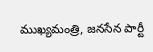ముఖ్యమంత్రి, జనసేన పార్టీ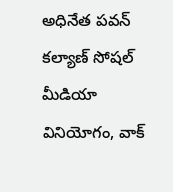అధినేత పవన్ కల్యాణ్ సోషల్ మీడియా వినియోగం, వాక్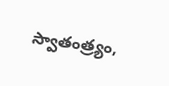స్వాతంత్ర్యం,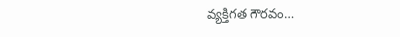వ్యక్తిగత గౌరవం…